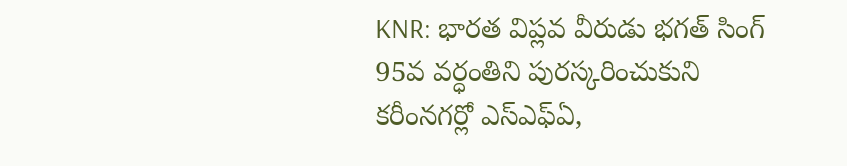KNR: భారత విప్లవ వీరుడు భగత్ సింగ్ 95వ వర్ధంతిని పురస్కరించుకుని కరీంనగర్లో ఎస్ఎఫ్ఏ,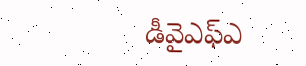డీవైఎఫ్ఎ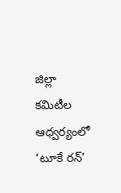జిల్లా కమిటీల ఆధ్వర్యంలో ‘టూకే రన్’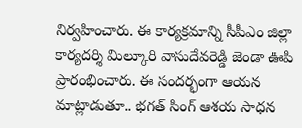నిర్వహించారు. ఈ కార్యక్రమాన్ని సీపీఎం జిల్లా కార్యదర్శి మిల్కూరి వాసుదేవరెడ్డి జెండా ఊపి ప్రారంభించారు. ఈ సందర్భంగా ఆయన మాట్లాడుతూ.. భగత్ సింగ్ ఆశయ సాధన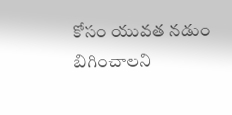కోసం యువత నడుం బిగించాలని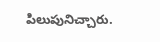పిలుపునిచ్చారు.